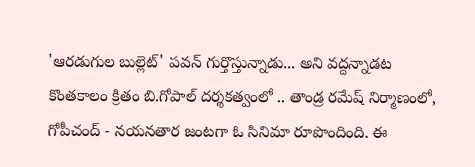'ఆరడుగుల బుల్లెట్' పవన్ గుర్తొస్తున్నాడు... అని వద్దన్నాడట
కొంతకాలం క్రితం బి.గోపాల్ దర్శకత్వంలో .. తాండ్ర రమేష్ నిర్మాణంలో, గోపీచంద్ - నయనతార జంటగా ఓ సినిమా రూపొందింది. ఈ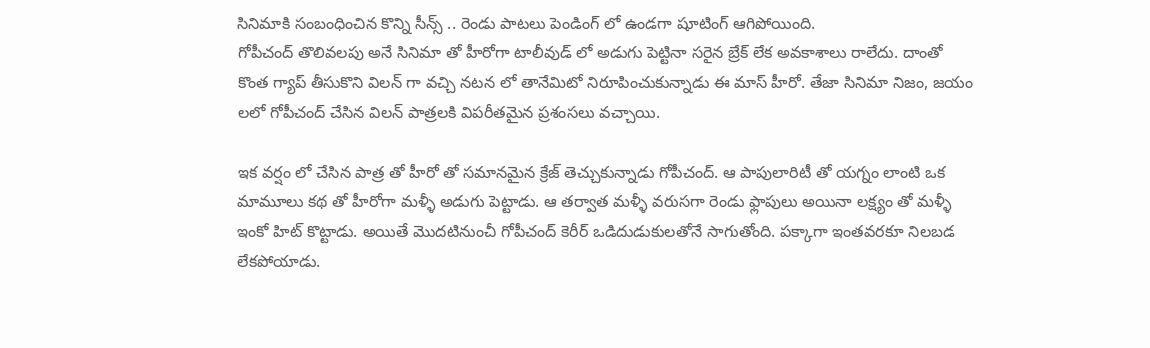సినిమాకి సంబంధించిన కొన్ని సీన్స్ .. రెండు పాటలు పెండింగ్ లో ఉండగా షూటింగ్ ఆగిపోయింది.
గోపీచంద్ తొలివలపు అనే సినిమా తో హీరోగా టాలీవుడ్ లో అడుగు పెట్టినా సరైన బ్రేక్ లేక అవకాశాలు రాలేదు. దాంతో కొంత గ్యాప్ తీసుకొని విలన్ గా వచ్చి నటన లో తానేమిటో నిరూపించుకున్నాడు ఈ మాస్ హీరో. తేజా సినిమా నిజం, జయం లలో గోపీచంద్ చేసిన విలన్ పాత్రలకి విపరీతమైన ప్రశంసలు వచ్చాయి.

ఇక వర్షం లో చేసిన పాత్ర తో హీరో తో సమానమైన క్రేజ్ తెచ్చుకున్నాడు గోపీచంద్. ఆ పాపులారిటీ తో యగ్నం లాంటి ఒక మామూలు కథ తో హీరోగా మళ్ళీ అడుగు పెట్టాడు. ఆ తర్వాత మళ్ళీ వరుసగా రెండు ఫ్లాపులు అయినా లక్ష్యం తో మళ్ళీ ఇంకో హిట్ కొట్టాడు. అయితే మొదటినుంచీ గోపీచంద్ కెరీర్ ఒడిదుడుకులతోనే సాగుతోంది. పక్కాగా ఇంతవరకూ నిలబడ లేకపోయాడు.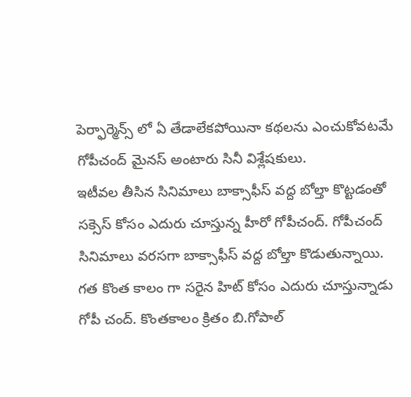పెర్ఫార్మెన్స్ లో ఏ తేడాలేకపోయినా కథలను ఎంచుకోవటమే గోపీచంద్ మైనస్ అంటారు సినీ విశ్లేషకులు.
ఇటీవల తీసిన సినిమాలు బాక్సాఫీస్ వద్ద బోల్తా కొట్టడంతో సక్సెస్ కోసం ఎదురు చూస్తున్న హీరో గోపీచంద్. గోపీచంద్ సినిమాలు వరసగా బాక్సాఫీస్ వద్ద బోల్తా కొడుతున్నాయి. గత కొంత కాలం గా సరైన హిట్ కోసం ఎదురు చూస్తున్నాడు గోపీ చంద్. కొంతకాలం క్రితం బి.గోపాల్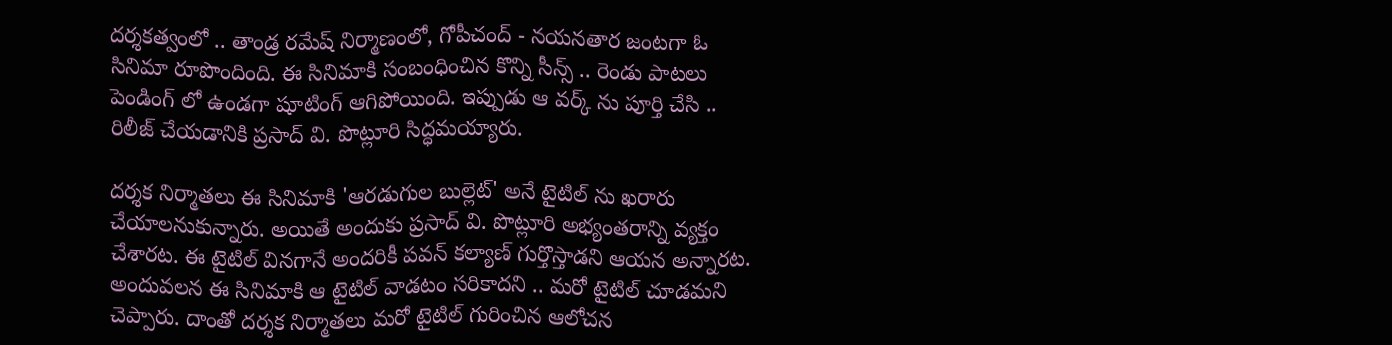దర్శకత్వంలో .. తాండ్ర రమేష్ నిర్మాణంలో, గోపీచంద్ - నయనతార జంటగా ఓ సినిమా రూపొందింది. ఈ సినిమాకి సంబంధించిన కొన్ని సీన్స్ .. రెండు పాటలు పెండింగ్ లో ఉండగా షూటింగ్ ఆగిపోయింది. ఇప్పుడు ఆ వర్క్ ను పూర్తి చేసి .. రిలీజ్ చేయడానికి ప్రసాద్ వి. పొట్లూరి సిద్ధమయ్యారు.

దర్శక నిర్మాతలు ఈ సినిమాకి 'ఆరడుగుల బుల్లెట్' అనే టైటిల్ ను ఖరారు చేయాలనుకున్నారు. అయితే అందుకు ప్రసాద్ వి. పొట్లూరి అభ్యంతరాన్ని వ్యక్తం చేశారట. ఈ టైటిల్ వినగానే అందరికీ పవన్ కల్యాణ్ గుర్తొస్తాడని ఆయన అన్నారట. అందువలన ఈ సినిమాకి ఆ టైటిల్ వాడటం సరికాదని .. మరో టైటిల్ చూడమని చెప్పారు. దాంతో దర్శక నిర్మాతలు మరో టైటిల్ గురించిన ఆలోచన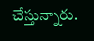చేస్తున్నారు.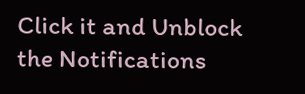Click it and Unblock the Notifications